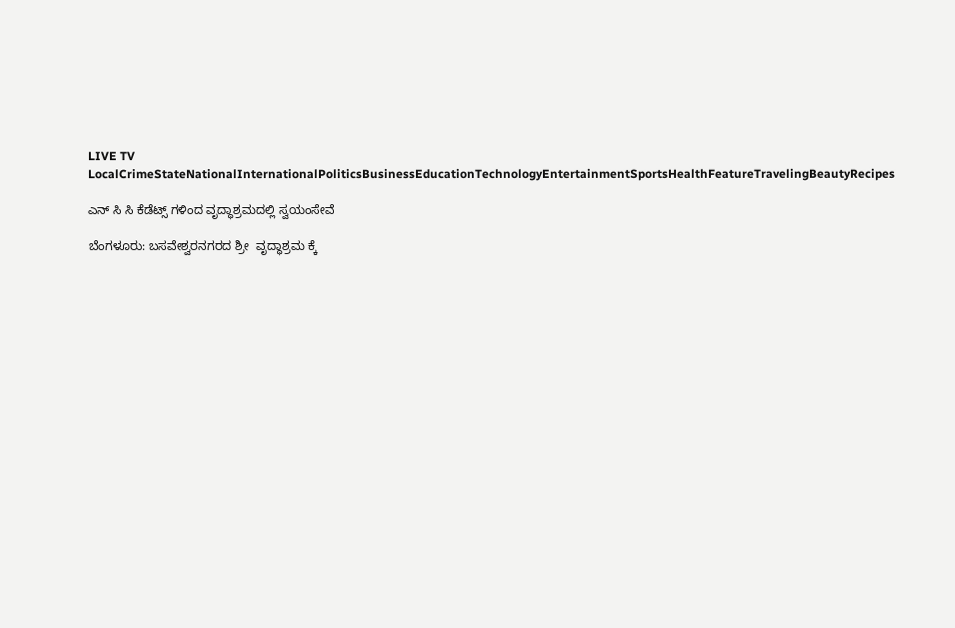LIVE TV LocalCrimeStateNationalInternationalPoliticsBusinessEducationTechnologyEntertainmentSportsHealthFeatureTravelingBeautyRecipes

ಎನ್ ಸಿ ಸಿ ಕೆಡೆಟ್ಸ್ ಗಳಿಂದ ವೃದ್ಧಾಶ್ರಮದಲ್ಲಿ ಸ್ವಯಂಸೇವೆ

ಬೆಂಗಳೂರು: ಬಸವೇಶ್ವರನಗರದ ಶ್ರೀ  ವೃದ್ಧಾಶ್ರಮ ಕ್ಕೆ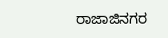ರಾಜಾಜಿನಗರ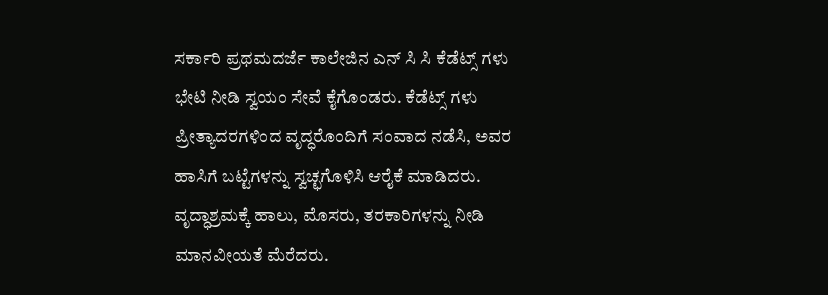ಸರ್ಕಾರಿ ಪ್ರಥಮದರ್ಜೆ ಕಾಲೇಜಿನ ಎನ್ ಸಿ ಸಿ ಕೆಡೆಟ್ಸ್ ಗಳು ಭೇಟಿ ನೀಡಿ ಸ್ವಯಂ ಸೇವೆ ಕೈಗೊಂಡರು. ಕೆಡೆಟ್ಸ್ ಗಳು ಪ್ರೀತ್ಯಾದರಗಳಿಂದ ವೃದ್ಧರೊಂದಿಗೆ ಸಂವಾದ ನಡೆಸಿ, ಅವರ ಹಾಸಿಗೆ ಬಟ್ಟೆಗಳನ್ನು ಸ್ವಚ್ಛಗೊಳಿಸಿ ಆರೈಕೆ ಮಾಡಿದರು. ವೃದ್ಧಾಶ್ರಮಕ್ಕೆ ಹಾಲು, ಮೊಸರು, ತರಕಾರಿಗಳನ್ನು ನೀಡಿ ಮಾನವೀಯತೆ ಮೆರೆದರು.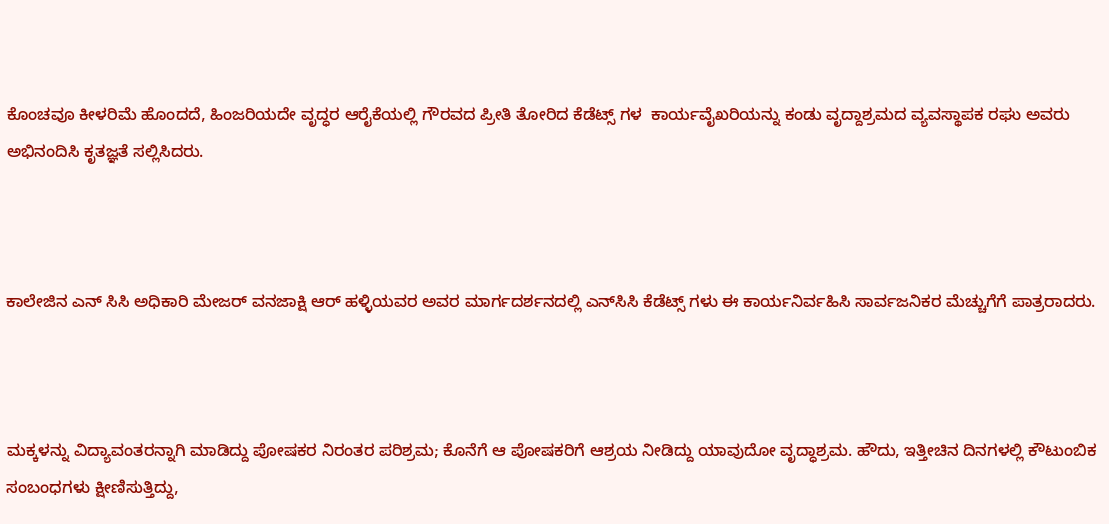ಕೊಂಚವೂ ಕೀಳರಿಮೆ ಹೊಂದದೆ, ಹಿಂಜರಿಯದೇ ವೃದ್ಧರ ಆರೈಕೆಯಲ್ಲಿ ಗೌರವದ ಪ್ರೀತಿ ತೋರಿದ ಕೆಡೆಟ್ಸ್ ಗಳ  ಕಾರ್ಯವೈಖರಿಯನ್ನು ಕಂಡು ವೃದ್ದಾಶ್ರಮದ ವ್ಯವಸ್ಥಾಪಕ ರಘು ಅವರು ಅಭಿನಂದಿಸಿ ಕೃತಜ್ಞತೆ ಸಲ್ಲಿಸಿದರು.



ಕಾಲೇಜಿನ ಎನ್ ಸಿಸಿ ಅಧಿಕಾರಿ ಮೇಜರ್ ವನಜಾಕ್ಷಿ ಆರ್ ಹಳ್ಳಿಯವರ ಅವರ ಮಾರ್ಗದರ್ಶನದಲ್ಲಿ ಎನ್‌ಸಿಸಿ ಕೆಡೆಟ್ಸ್ ಗಳು ಈ ಕಾರ್ಯನಿರ್ವಹಿಸಿ ಸಾರ್ವಜನಿಕರ ಮೆಚ್ಚುಗೆಗೆ ಪಾತ್ರರಾದರು.



ಮಕ್ಕಳನ್ನು ವಿದ್ಯಾವಂತರನ್ನಾಗಿ ಮಾಡಿದ್ದು ಪೋಷಕರ ನಿರಂತರ ಪರಿಶ್ರಮ; ಕೊನೆಗೆ ಆ ಪೋಷಕರಿಗೆ ಆಶ್ರಯ ನೀಡಿದ್ದು ಯಾವುದೋ ವೃದ್ಧಾಶ್ರಮ. ಹೌದು, ಇತ್ತೀಚಿನ ದಿನಗಳಲ್ಲಿ ಕೌಟುಂಬಿಕ ಸಂಬಂಧಗಳು ಕ್ಷೀಣಿಸುತ್ತಿದ್ದು,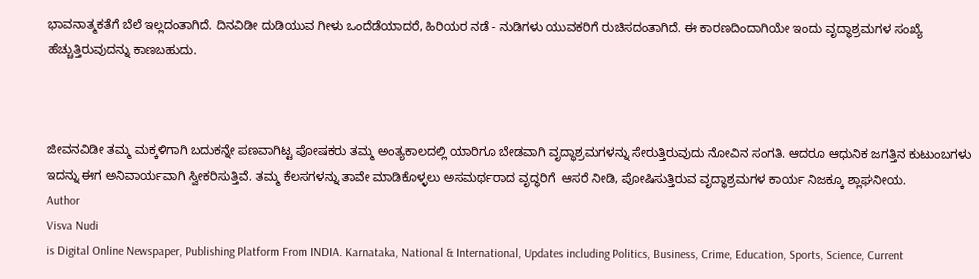ಭಾವನಾತ್ಮಕತೆಗೆ ಬೆಲೆ ಇಲ್ಲದಂತಾಗಿದೆ. ದಿನವಿಡೀ ದುಡಿಯುವ ಗೀಳು ಒಂದೆಡೆಯಾದರೆ, ಹಿರಿಯರ ನಡೆ - ನುಡಿಗಳು ಯುವಕರಿಗೆ ರುಚಿಸದಂತಾಗಿದೆ. ಈ ಕಾರಣದಿಂದಾಗಿಯೇ ಇಂದು ವೃದ್ಧಾಶ್ರಮಗಳ ಸಂಖ್ಯೆ ಹೆಚ್ಚುತ್ತಿರುವುದನ್ನು ಕಾಣಬಹುದು.



ಜೀವನವಿಡೀ ತಮ್ಮ ಮಕ್ಕಳಿಗಾಗಿ ಬದುಕನ್ನೇ ಪಣವಾಗಿಟ್ಟ ಪೋಷಕರು ತಮ್ಮ ಅಂತ್ಯಕಾಲದಲ್ಲಿ ಯಾರಿಗೂ ಬೇಡವಾಗಿ ವೃದ್ಧಾಶ್ರಮಗಳನ್ನು ಸೇರುತ್ತಿರುವುದು ನೋವಿನ ಸಂಗತಿ. ಆದರೂ ಆಧುನಿಕ ಜಗತ್ತಿನ ಕುಟುಂಬಗಳು ಇದನ್ನು ಈಗ ಅನಿವಾರ್ಯವಾಗಿ ಸ್ವೀಕರಿಸುತ್ತಿವೆ. ತಮ್ಮ ಕೆಲಸಗಳನ್ನು ತಾವೇ ಮಾಡಿಕೊಳ್ಳಲು ಅಸಮರ್ಥರಾದ ವೃದ್ಧರಿಗೆ  ಆಸರೆ ನೀಡಿ, ಪೋಷಿಸುತ್ತಿರುವ ವೃದ್ಧಾಶ್ರಮಗಳ ಕಾರ್ಯ ನಿಜಕ್ಕೂ ಶ್ಲಾಘನೀಯ.
Author
Visva Nudi
is Digital Online Newspaper, Publishing Platform From INDIA. Karnataka, National & International, Updates including Politics, Business, Crime, Education, Sports, Science, Current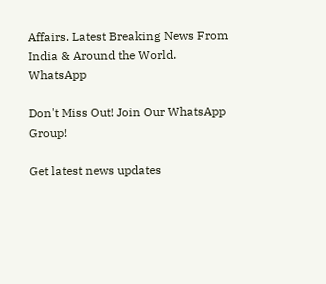Affairs. Latest Breaking News From India & Around the World.
WhatsApp

Don't Miss Out! Join Our WhatsApp Group!

Get latest news updates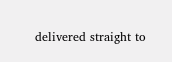delivered straight to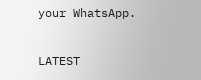your WhatsApp.

LATEST